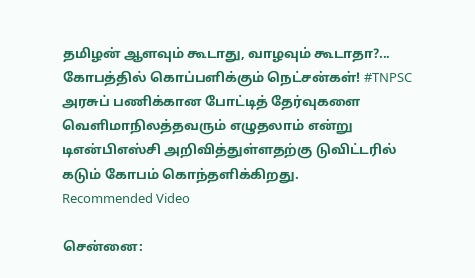தமிழன் ஆளவும் கூடாது, வாழவும் கூடாதா?... கோபத்தில் கொப்பளிக்கும் நெட்சன்கள்! #TNPSC
அரசுப் பணிக்கான போட்டித் தேர்வுகளை வெளிமாநிலத்தவரும் எழுதலாம் என்று டிஎன்பிஎஸ்சி அறிவித்துள்ளதற்கு டுவிட்டரில் கடும் கோபம் கொந்தளிக்கிறது.
Recommended Video

சென்னை: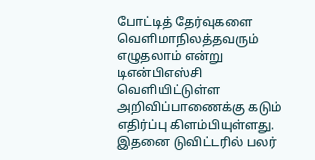போட்டித் தேர்வுகளை வெளிமாநிலத்தவரும் எழுதலாம் என்று டிஎன்பிஎஸ்சி வெளியிட்டுள்ள அறிவிப்பாணைக்கு கடும் எதிர்ப்பு கிளம்பியுள்ளது. இதனை டுவிட்டரில் பலர்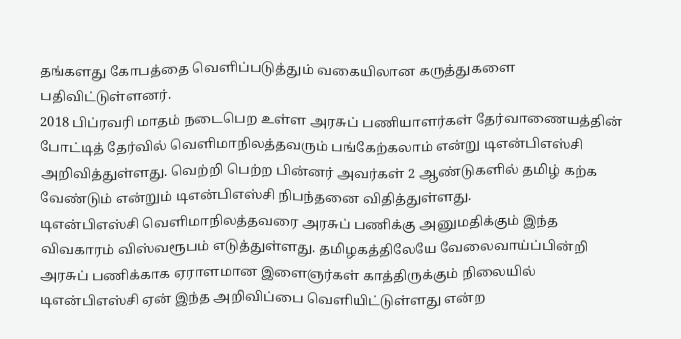தங்களது கோபத்தை வெளிப்படுத்தும் வகையிலான கருத்துகளை பதிவிட்டுள்ளனர்.
2018 பிப்ரவரி மாதம் நடைபெற உள்ள அரசுப் பணியாளர்கள் தேர்வாணையத்தின் போட்டித் தேர்வில் வெளிமாநிலத்தவரும் பங்கேற்கலாம் என்று டிஎன்பிஎஸ்சி அறிவித்துள்ளது. வெற்றி பெற்ற பின்னர் அவர்கள் 2 ஆண்டுகளில் தமிழ் கற்க வேண்டும் என்றும் டிஎன்பிஎஸ்சி நிபந்தனை விதித்துள்ளது.
டிஎன்பிஎஸ்சி வெளிமாநிலத்தவரை அரசுப் பணிக்கு அனுமதிக்கும் இந்த விவகாரம் விஸ்வரூபம் எடுத்துள்ளது. தமிழகத்திலேயே வேலைவாய்ப்பின்றி அரசுப் பணிக்காக ஏராளமான இளைஞர்கள் காத்திருக்கும் நிலையில் டிஎன்பிஎஸ்சி ஏன் இந்த அறிவிப்பை வெளியிட்டுள்ளது என்ற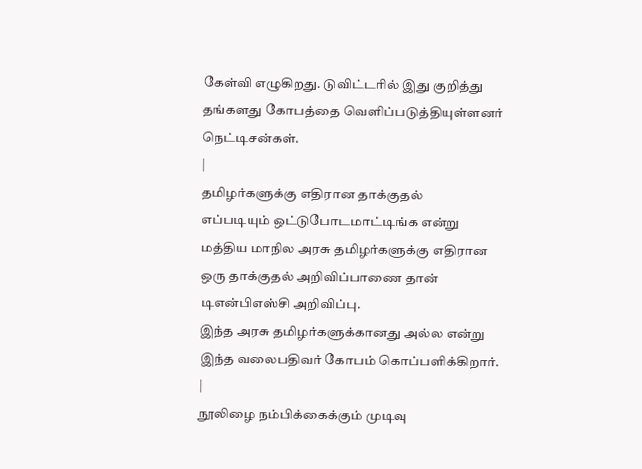கேள்வி எழுகிறது. டுவிட்டரில் இது குறித்து தங்களது கோபத்தை வெளிப்படுத்தியுள்ளனர் நெட்டிசன்கள்.
|
தமிழர்களுக்கு எதிரான தாக்குதல்
எப்படியும் ஒட்டுபோடமாட்டிங்க என்று மத்திய மாநில அரசு தமிழர்களுக்கு எதிரான ஒரு தாக்குதல் அறிவிப்பாணை தான் டிஎன்பிஎஸ்சி அறிவிப்பு.
இந்த அரசு தமிழர்களுக்கானது அல்ல என்று இந்த வலைபதிவர் கோபம் கொப்பளிக்கிறார்.
|
நூலிழை நம்பிக்கைக்கும் முடிவு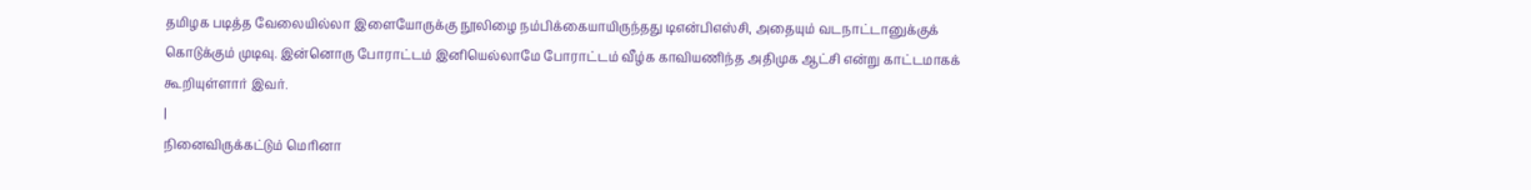தமிழக படித்த வேலையில்லா இளையோருக்கு நூலிழை நம்பிக்கையாயிருந்தது டிஎன்பிஎஸ்சி, அதையும் வடநாட்டானுக்குக் கொடுக்கும் முடிவு. இன்னொரு போராட்டம் இனியெல்லாமே போராட்டம் வீழ்க காவியணிந்த அதிமுக ஆட்சி என்று காட்டமாகக் கூறியுள்ளார் இவர்.
|
நினைவிருக்கட்டும் மெரினா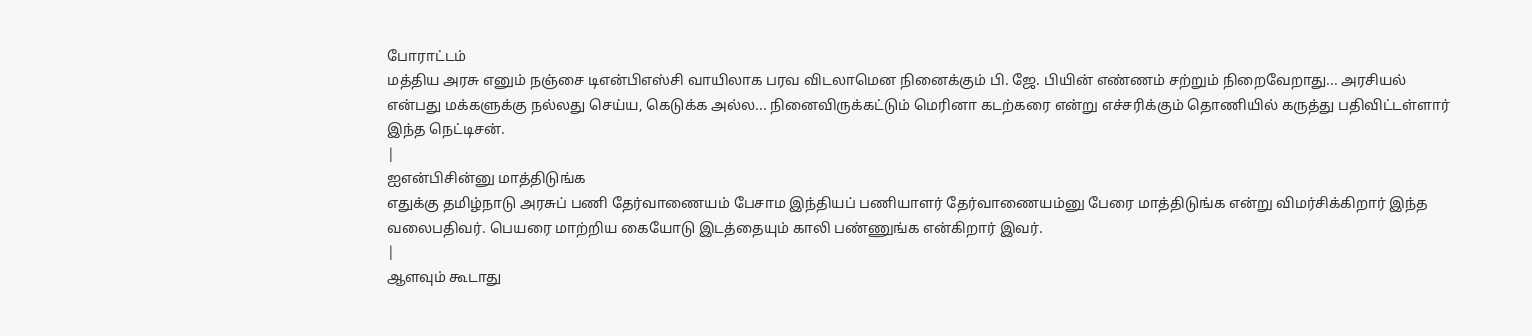போராட்டம்
மத்திய அரசு எனும் நஞ்சை டிஎன்பிஎஸ்சி வாயிலாக பரவ விடலாமென நினைக்கும் பி. ஜே. பியின் எண்ணம் சற்றும் நிறைவேறாது... அரசியல் என்பது மக்களுக்கு நல்லது செய்ய, கெடுக்க அல்ல... நினைவிருக்கட்டும் மெரினா கடற்கரை என்று எச்சரிக்கும் தொணியில் கருத்து பதிவிட்டள்ளார் இந்த நெட்டிசன்.
|
ஐஎன்பிசின்னு மாத்திடுங்க
எதுக்கு தமிழ்நாடு அரசுப் பணி தேர்வாணையம் பேசாம இந்தியப் பணியாளர் தேர்வாணையம்னு பேரை மாத்திடுங்க என்று விமர்சிக்கிறார் இந்த வலைபதிவர். பெயரை மாற்றிய கையோடு இடத்தையும் காலி பண்ணுங்க என்கிறார் இவர்.
|
ஆளவும் கூடாது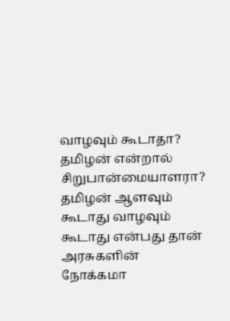வாழவும் கூடாதா?
தமிழன் என்றால் சிறுபான்மையாளரா? தமிழன் ஆளவும் கூடாது வாழவும் கூடாது என்பது தான் அரசுகளின் நோக்கமா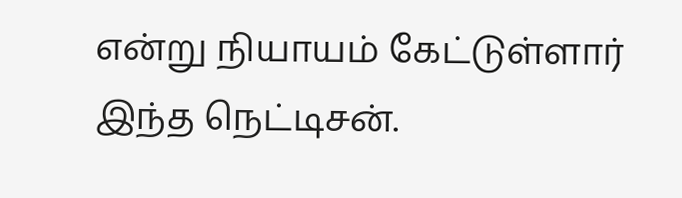என்று நியாயம் கேட்டுள்ளார் இந்த நெட்டிசன்.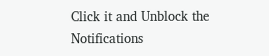Click it and Unblock the Notifications